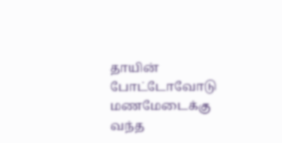தாயின் போட்டோவோடு மணமேடைக்கு வந்த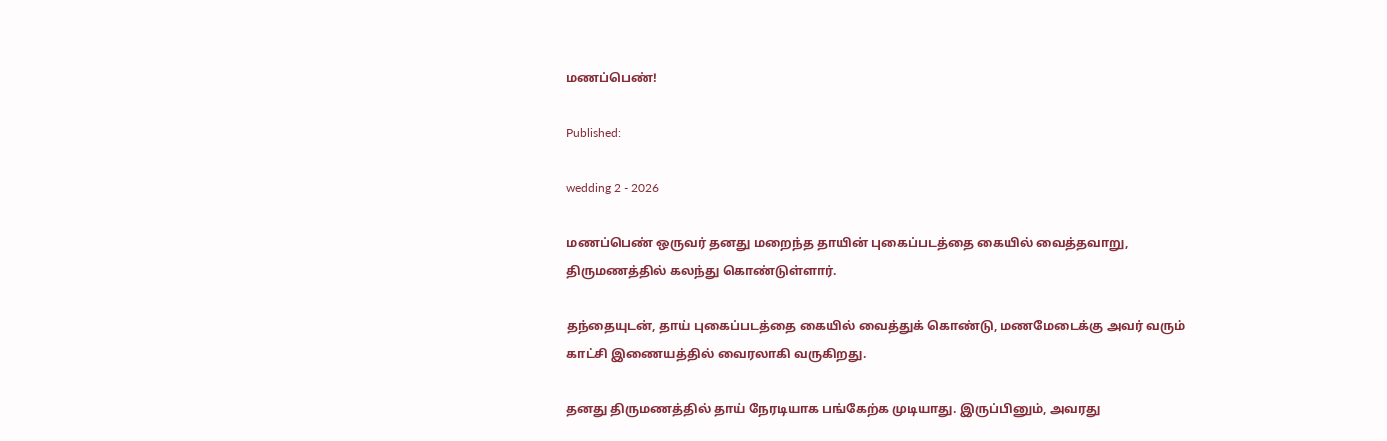மணப்பெண்!

Published:

wedding 2 - 2026

மணப்பெண் ஒருவர் தனது மறைந்த தாயின் புகைப்படத்தை கையில் வைத்தவாறு, திருமணத்தில் கலந்து கொண்டுள்ளார்.

தந்தையுடன், தாய் புகைப்படத்தை கையில் வைத்துக் கொண்டு, மணமேடைக்கு அவர் வரும் காட்சி இணையத்தில் வைரலாகி வருகிறது.

தனது திருமணத்தில் தாய் நேரடியாக பங்கேற்க முடியாது. இருப்பினும், அவரது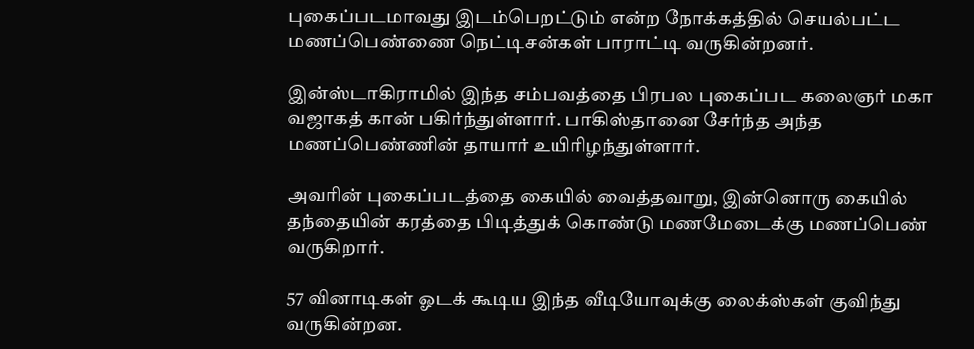புகைப்படமாவது இடம்பெறட்டும் என்ற நோக்கத்தில் செயல்பட்ட மணப்பெண்ணை நெட்டிசன்கள் பாராட்டி வருகின்றனர்.

இன்ஸ்டாகிராமில் இந்த சம்பவத்தை பிரபல புகைப்பட கலைஞர் மகா வஜாகத் கான் பகிர்ந்துள்ளார். பாகிஸ்தானை சேர்ந்த அந்த மணப்பெண்ணின் தாயார் உயிரிழந்துள்ளார்.

அவரின் புகைப்படத்தை கையில் வைத்தவாறு, இன்னொரு கையில் தந்தையின் கரத்தை பிடித்துக் கொண்டு மணமேடைக்கு மணப்பெண் வருகிறார்.

57 வினாடிகள் ஓடக் கூடிய இந்த வீடியோவுக்கு லைக்ஸ்கள் குவிந்து வருகின்றன.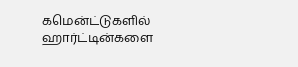கமென்ட்டுகளில் ஹார்ட்டின்களை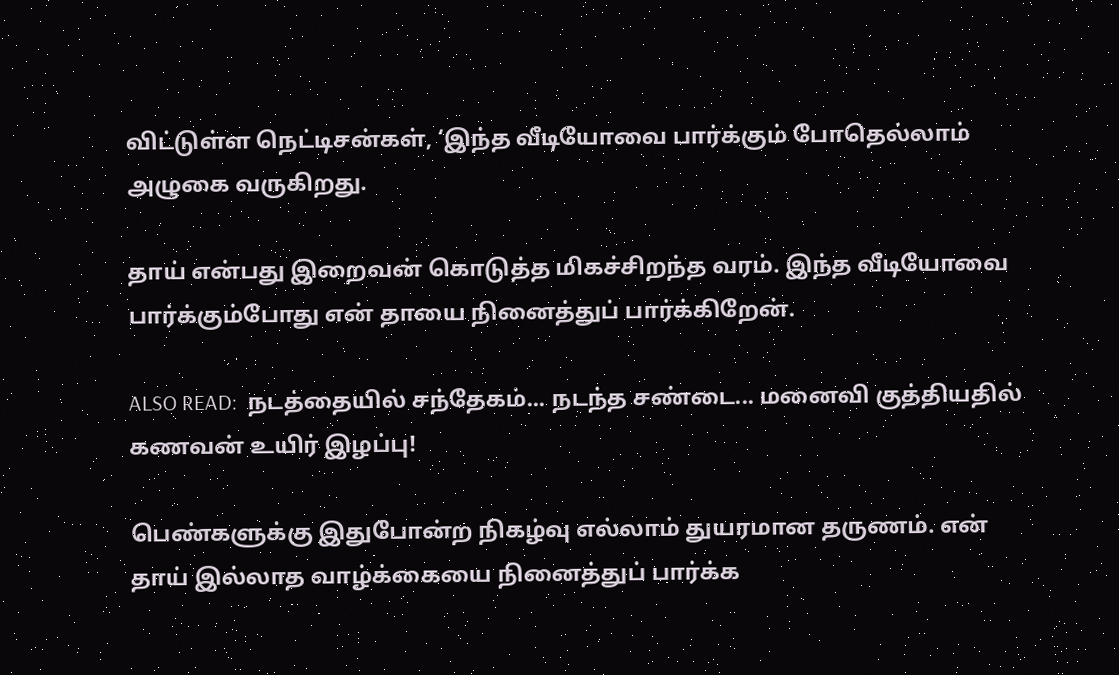விட்டுள்ள நெட்டிசன்கள், ‘இந்த வீடியோவை பார்க்கும் போதெல்லாம் அழுகை வருகிறது.

தாய் என்பது இறைவன் கொடுத்த மிகச்சிறந்த வரம். இந்த வீடியோவை பார்க்கும்போது என் தாயை நினைத்துப் பார்க்கிறேன்.

ALSO READ:  நடத்தையில் சந்தேகம்... நடந்த சண்டை... மனைவி குத்தியதில் கணவன் உயிர் இழப்பு!

பெண்களுக்கு இதுபோன்ற நிகழ்வு எல்லாம் துயரமான தருணம். என் தாய் இல்லாத வாழ்க்கையை நினைத்துப் பார்க்க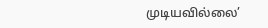முடியவில்லை’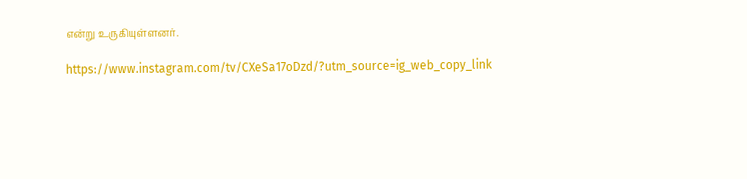என்று உருகியுள்ளனர்.

https://www.instagram.com/tv/CXeSa17oDzd/?utm_source=ig_web_copy_link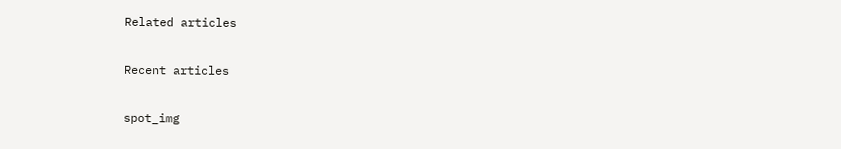Related articles

Recent articles

spot_img